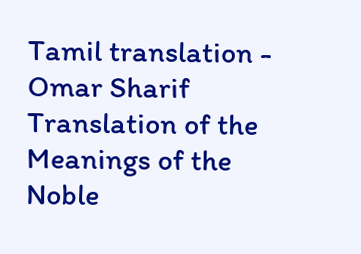Tamil translation - Omar Sharif
Translation of the Meanings of the Noble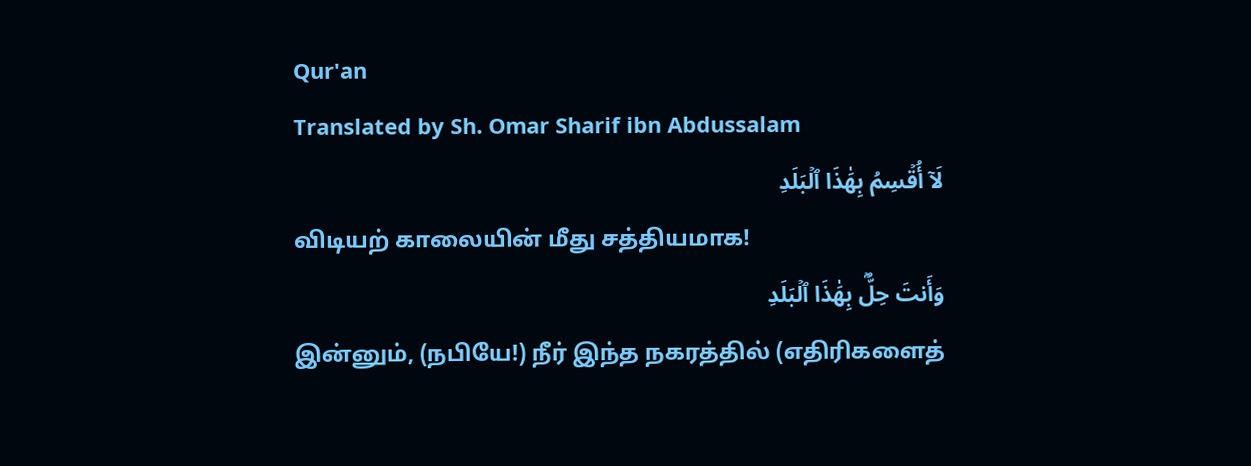Qur'an
Translated by Sh. Omar Sharif ibn Abdussalam
لَآ أُقۡسِمُ بِهَٰذَا ٱلۡبَلَدِ
விடியற் காலையின் மீது சத்தியமாக!
وَأَنتَ حِلُّۢ بِهَٰذَا ٱلۡبَلَدِ
இன்னும், (நபியே!) நீர் இந்த நகரத்தில் (எதிரிகளைத்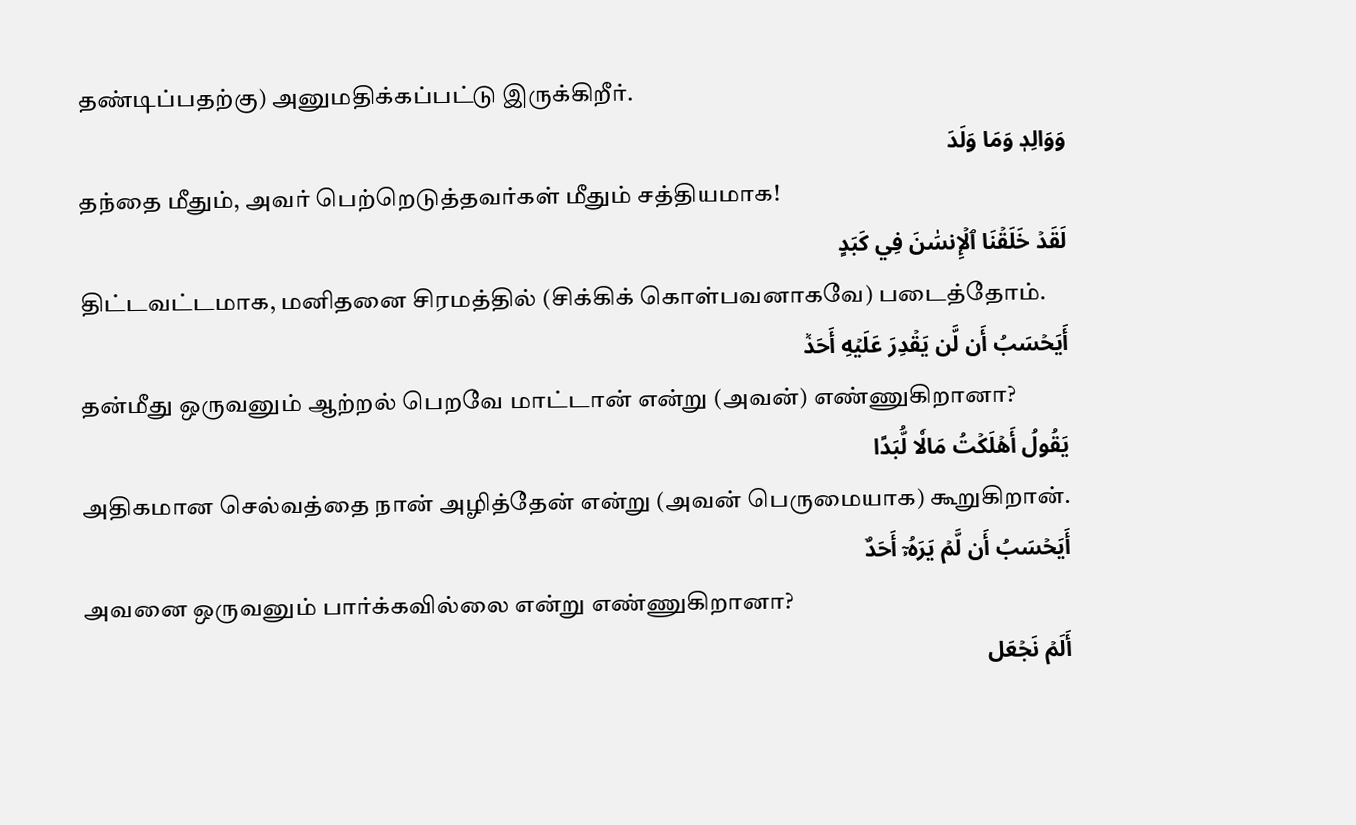தண்டிப்பதற்கு) அனுமதிக்கப்பட்டு இருக்கிறீர்.
وَوَالِدٖ وَمَا وَلَدَ
தந்தை மீதும், அவர் பெற்றெடுத்தவர்கள் மீதும் சத்தியமாக!
لَقَدۡ خَلَقۡنَا ٱلۡإِنسَٰنَ فِي كَبَدٍ
திட்டவட்டமாக, மனிதனை சிரமத்தில் (சிக்கிக் கொள்பவனாகவே) படைத்தோம்.
أَيَحۡسَبُ أَن لَّن يَقۡدِرَ عَلَيۡهِ أَحَدٞ
தன்மீது ஒருவனும் ஆற்றல் பெறவே மாட்டான் என்று (அவன்) எண்ணுகிறானா?
يَقُولُ أَهۡلَكۡتُ مَالٗا لُّبَدًا
அதிகமான செல்வத்தை நான் அழித்தேன் என்று (அவன் பெருமையாக) கூறுகிறான்.
أَيَحۡسَبُ أَن لَّمۡ يَرَهُۥٓ أَحَدٌ
அவனை ஒருவனும் பார்க்கவில்லை என்று எண்ணுகிறானா?
أَلَمۡ نَجۡعَل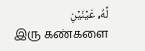لَّهُۥ عَيۡنَيۡنِ
இரு கண்களை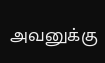அவனுக்கு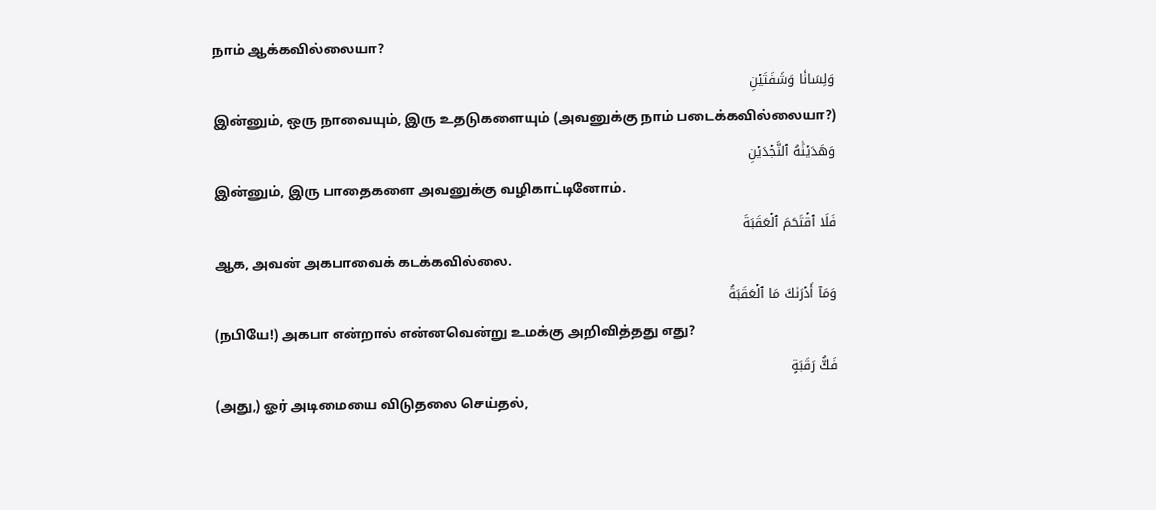நாம் ஆக்கவில்லையா?
وَلِسَانٗا وَشَفَتَيۡنِ
இன்னும், ஒரு நாவையும், இரு உதடுகளையும் (அவனுக்கு நாம் படைக்கவில்லையா?)
وَهَدَيۡنَٰهُ ٱلنَّجۡدَيۡنِ
இன்னும், இரு பாதைகளை அவனுக்கு வழிகாட்டினோம்.
فَلَا ٱقۡتَحَمَ ٱلۡعَقَبَةَ
ஆக, அவன் அகபாவைக் கடக்கவில்லை.
وَمَآ أَدۡرَىٰكَ مَا ٱلۡعَقَبَةُ
(நபியே!) அகபா என்றால் என்னவென்று உமக்கு அறிவித்தது எது?
فَكُّ رَقَبَةٍ
(அது,) ஓர் அடிமையை விடுதலை செய்தல்,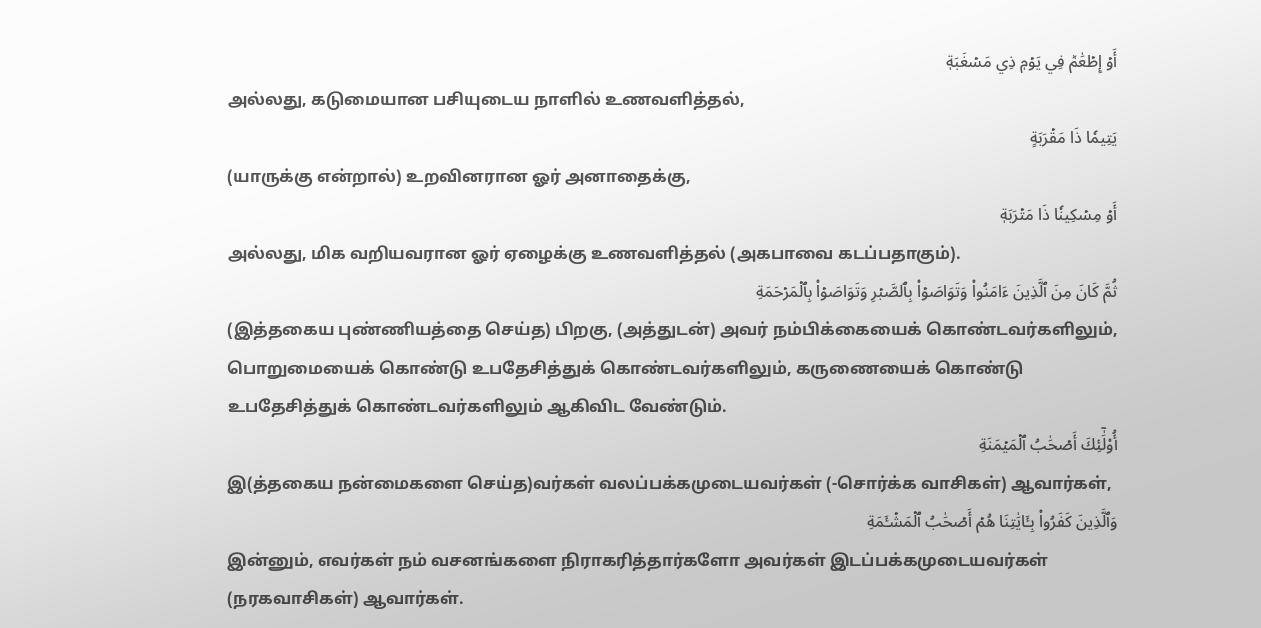أَوۡ إِطۡعَٰمٞ فِي يَوۡمٖ ذِي مَسۡغَبَةٖ
அல்லது, கடுமையான பசியுடைய நாளில் உணவளித்தல்,
يَتِيمٗا ذَا مَقۡرَبَةٍ
(யாருக்கு என்றால்) உறவினரான ஓர் அனாதைக்கு,
أَوۡ مِسۡكِينٗا ذَا مَتۡرَبَةٖ
அல்லது, மிக வறியவரான ஓர் ஏழைக்கு உணவளித்தல் (அகபாவை கடப்பதாகும்).
ثُمَّ كَانَ مِنَ ٱلَّذِينَ ءَامَنُواْ وَتَوَاصَوۡاْ بِٱلصَّبۡرِ وَتَوَاصَوۡاْ بِٱلۡمَرۡحَمَةِ
(இத்தகைய புண்ணியத்தை செய்த) பிறகு, (அத்துடன்) அவர் நம்பிக்கையைக் கொண்டவர்களிலும், பொறுமையைக் கொண்டு உபதேசித்துக் கொண்டவர்களிலும், கருணையைக் கொண்டு உபதேசித்துக் கொண்டவர்களிலும் ஆகிவிட வேண்டும்.
أُوْلَٰٓئِكَ أَصۡحَٰبُ ٱلۡمَيۡمَنَةِ
இ(த்தகைய நன்மைகளை செய்த)வர்கள் வலப்பக்கமுடையவர்கள் (-சொர்க்க வாசிகள்) ஆவார்கள்,
وَٱلَّذِينَ كَفَرُواْ بِـَٔايَٰتِنَا هُمۡ أَصۡحَٰبُ ٱلۡمَشۡـَٔمَةِ
இன்னும், எவர்கள் நம் வசனங்களை நிராகரித்தார்களோ அவர்கள் இடப்பக்கமுடையவர்கள் (நரகவாசிகள்) ஆவார்கள்.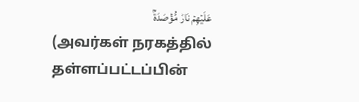عَلَيۡهِمۡ نَارٞ مُّؤۡصَدَةُۢ
(அவர்கள் நரகத்தில் தள்ளப்பட்டப்பின்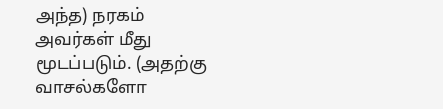அந்த) நரகம் அவர்கள் மீது மூடப்படும். (அதற்கு வாசல்களோ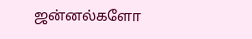ஜன்னல்களோ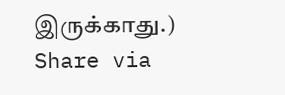இருக்காது.)
Share via